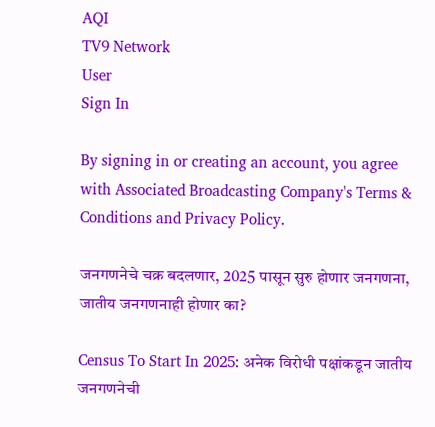AQI
TV9 Network
User
Sign In

By signing in or creating an account, you agree with Associated Broadcasting Company's Terms & Conditions and Privacy Policy.

जनगणनेचे चक्र बदलणार, 2025 पासून सुरु होणार जनगणना, जातीय जनगणनाही होणार का?

Census To Start In 2025: अनेक विरोधी पक्षांकडून जातीय जनगणनेची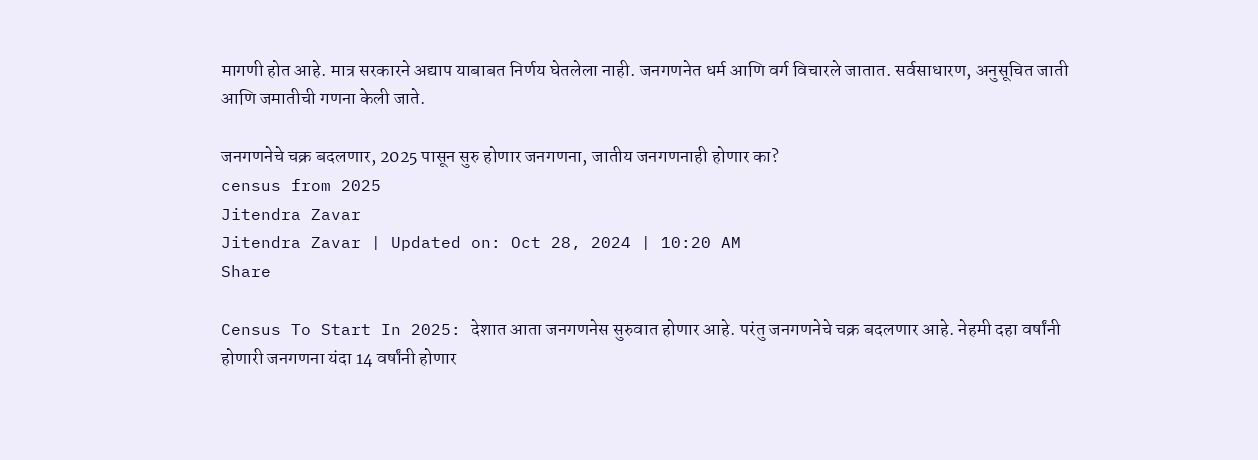मागणी होत आहे. मात्र सरकारने अद्याप याबाबत निर्णय घेतलेला नाही. जनगणनेत धर्म आणि वर्ग विचारले जातात. सर्वसाधारण, अनुसूचित जाती आणि जमातीची गणना केली जाते.

जनगणनेचे चक्र बदलणार, 2025 पासून सुरु होणार जनगणना, जातीय जनगणनाही होणार का?
census from 2025
Jitendra Zavar
Jitendra Zavar | Updated on: Oct 28, 2024 | 10:20 AM
Share

Census To Start In 2025: देशात आता जनगणनेस सुरुवात होणार आहे. परंतु जनगणनेचे चक्र बदलणार आहे. नेहमी दहा वर्षांनी होणारी जनगणना यंदा 14 वर्षांनी होणार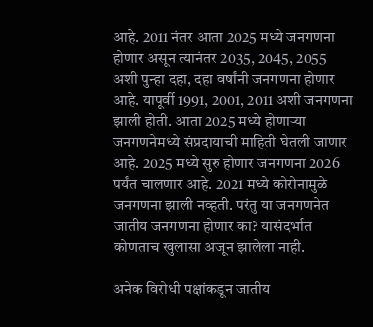आहे. 2011 नंतर आता 2025 मध्ये जनगणना होणार असून त्यानंतर 2035, 2045, 2055 अशी पुन्हा दहा, दहा वर्षांनी जनगणना होणार आहे. यापूर्वी 1991, 2001, 2011 अशी जनगणना झाली होती. आता 2025 मध्ये होणाऱ्या जनगणनेमध्ये संप्रदायाची माहिती घेतली जाणार आहे. 2025 मध्ये सुरु होणार जनगणना 2026 पर्यंत चालणार आहे. 2021 मध्ये कोरोनामुळे जनगणना झाली नव्हती. परंतु या जनगणनेत जातीय जनगणना होणार का? यासंदर्भात कोणताच खुलासा अजून झालेला नाही.

अनेक विरोधी पक्षांकडून जातीय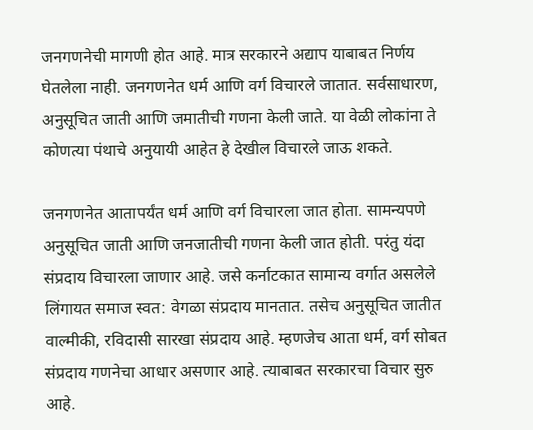जनगणनेची मागणी होत आहे. मात्र सरकारने अद्याप याबाबत निर्णय घेतलेला नाही. जनगणनेत धर्म आणि वर्ग विचारले जातात. सर्वसाधारण, अनुसूचित जाती आणि जमातीची गणना केली जाते. या वेळी लोकांना ते कोणत्या पंथाचे अनुयायी आहेत हे देखील विचारले जाऊ शकते.

जनगणनेत आतापर्यंत धर्म आणि वर्ग विचारला जात होता. सामन्यपणे अनुसूचित जाती आणि जनजातीची गणना केली जात होती. परंतु यंदा संप्रदाय विचारला जाणार आहे. जसे कर्नाटकात सामान्य वर्गात असलेले लिंगायत समाज स्वत: वेगळा संप्रदाय मानतात. तसेच अनुसूचित जातीत वाल्मीकी, रविदासी सारखा संप्रदाय आहे. म्हणजेच आता धर्म, वर्ग सोबत संप्रदाय गणनेचा आधार असणार आहे. त्याबाबत सरकारचा विचार सुरु आहे.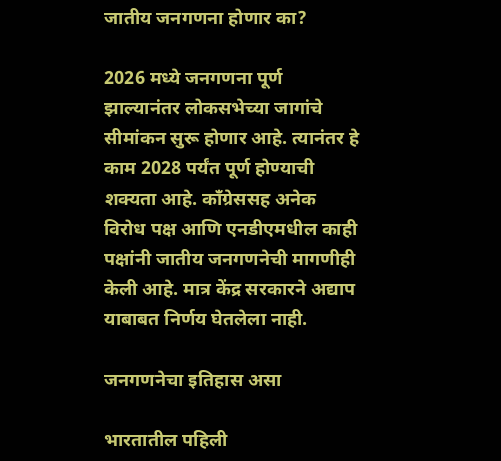जातीय जनगणना होणार का?

2026 मध्ये जनगणना पूर्ण झाल्यानंतर लोकसभेच्या जागांचे सीमांकन सुरू होणार आहे. त्यानंतर हे काम 2028 पर्यंत पूर्ण होण्याची शक्यता आहे. काँग्रेससह अनेक विरोध पक्ष आणि एनडीएमधील काही पक्षांनी जातीय जनगणनेची मागणीही केली आहे. मात्र केंद्र सरकारने अद्याप याबाबत निर्णय घेतलेला नाही.

जनगणनेचा इतिहास असा

भारतातील पहिली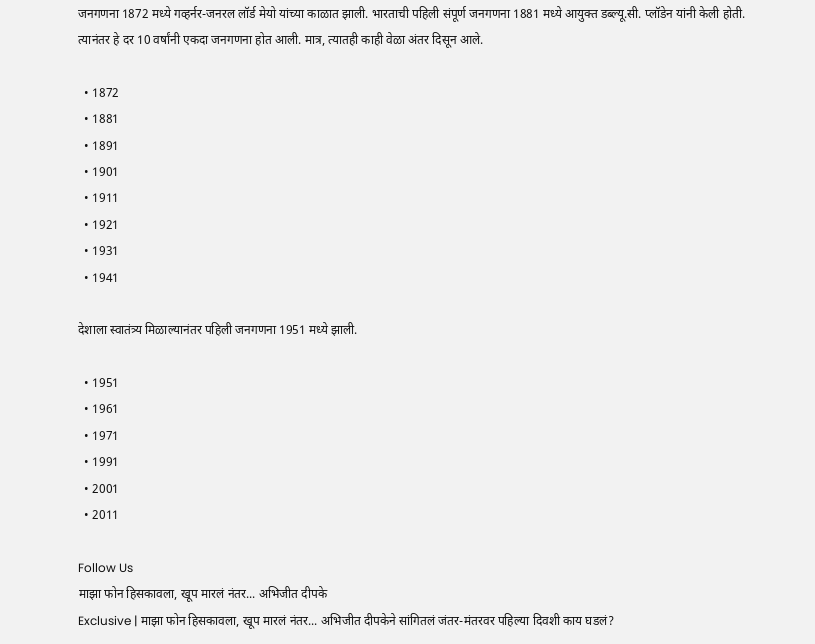जनगणना 1872 मध्ये गव्हर्नर-जनरल लॉर्ड मेयो यांच्या काळात झाली. भारताची पहिली संपूर्ण जनगणना 1881 मध्ये आयुक्त डब्ल्यू.सी. प्लॉडेन यांनी केली होती. त्यानंतर हे दर 10 वर्षांनी एकदा जनगणना होत आली. मात्र, त्यातही काही वेळा अंतर दिसून आले.

  • 1872
  • 1881
  • 1891
  • 1901
  • 1911
  • 1921
  • 1931
  • 1941

देशाला स्वातंत्र्य मिळाल्यानंतर पहिली जनगणना 1951 मध्ये झाली.

  • 1951
  • 1961
  • 1971
  • 1991
  • 2001
  • 2011

Follow Us
माझा फोन हिसकावला, खूप मारलं नंतर... अभिजीत दीपके
Exclusive | माझा फोन हिसकावला, खूप मारलं नंतर... अभिजीत दीपकेने सांगितलं जंतर-मंतरवर पहिल्या दिवशी काय घडलं?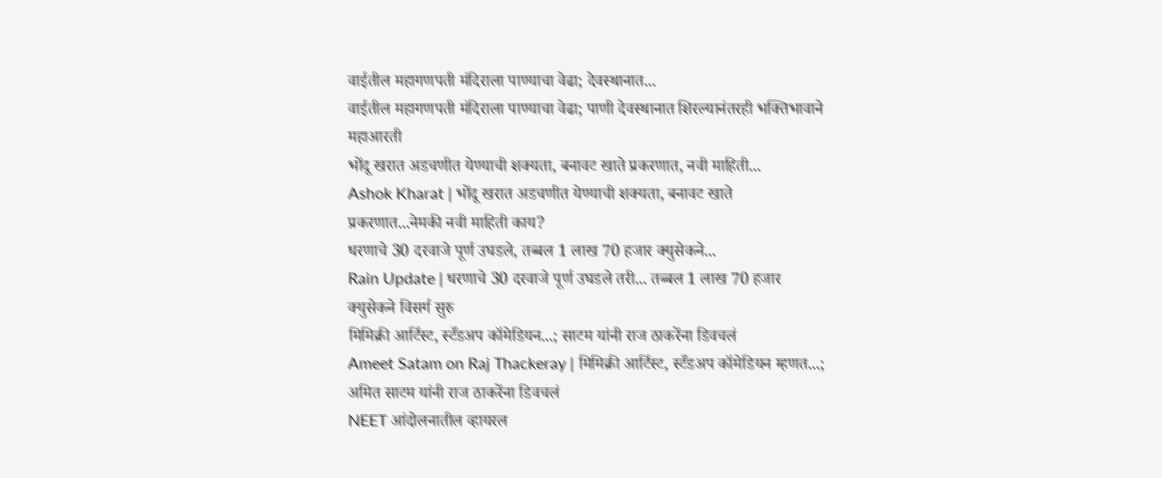वाईतील महागणपती मंदिराला पाण्याचा वेढा; देवस्थानात...
वाईतील महागणपती मंदिराला पाण्याचा वेढा; पाणी देवस्थानात शिरल्यानंतरही भक्तिभावाने महाआरती
भोंदू खरात अडचणीत येण्याची शक्यता, बनावट खाते प्रकरणात, नवी माहिती...
Ashok Kharat | भोंदू खरात अडचणीत येण्याची शक्यता, बनावट खाते प्रकरणात...नेमकी नवी माहिती काय?
धरणाचे 30 दरवाजे पूर्ण उघडले, तब्बल 1 लाख 70 हजार क्युसेकने...
Rain Update | धरणाचे 30 दरवाजे पूर्ण उघडले तरी... तब्बल 1 लाख 70 हजार क्युसेकने विसर्ग सुरु
मिमिक्री आर्टिस्ट, स्टँडअप कॉमेडियन...; साटम यांनी राज ठाकरेंना डिवचलं
Ameet Satam on Raj Thackeray | मिमिक्री आर्टिस्ट, स्टँडअप कॉमेडियन म्हणत...; अमित साटम यांनी राज ठाकरेंना डिवचलं
NEET आंदोलनातील व्हायरल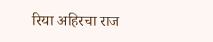रिया अहिरचा राज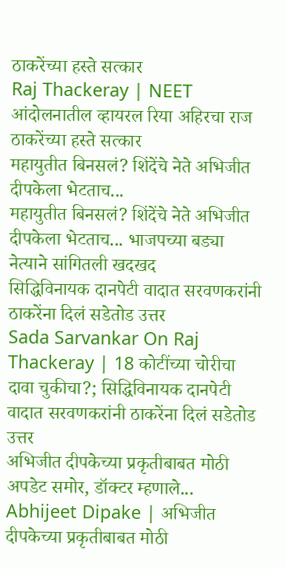ठाकरेंच्या हस्ते सत्कार
Raj Thackeray | NEET आंदोलनातील व्हायरल रिया अहिरचा राज ठाकरेंच्या हस्ते सत्कार
महायुतीत बिनसलं? शिंदेंचे नेते अभिजीत दीपकेला भेटताच...
महायुतीत बिनसलं? शिंदेंचे नेते अभिजीत दीपकेला भेटताच... भाजपच्या बड्या नेत्याने सांगितली खदखद
सिद्धिविनायक दानपेटी वादात सरवणकरांनी ठाकरेंना दिलं सडेतोड उत्तर
Sada Sarvankar On Raj Thackeray | 18 कोटींच्या चोरीचा दावा चुकीचा?; सिद्धिविनायक दानपेटी वादात सरवणकरांनी ठाकरेंना दिलं सडेतोड उत्तर
अभिजीत दीपकेच्या प्रकृतीबाबत मोठी अपडेट समोर, डॉक्टर म्हणाले...
Abhijeet Dipake | अभिजीत दीपकेच्या प्रकृतीबाबत मोठी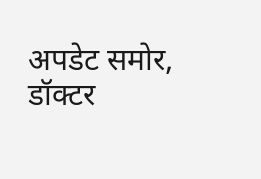अपडेट समोर, डॉक्टर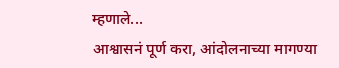म्हणाले...
आश्वासनं पूर्ण करा, आंदोलनाच्या मागण्या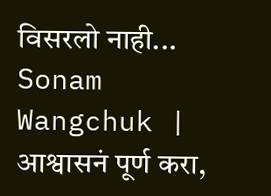विसरलो नाही...
Sonam Wangchuk | आश्वासनं पूर्ण करा,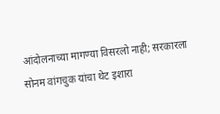आंदोलनाच्या मागण्या विसरलो नाही; सरकारला सोनम वांगचुक यांचा थेट इशारा